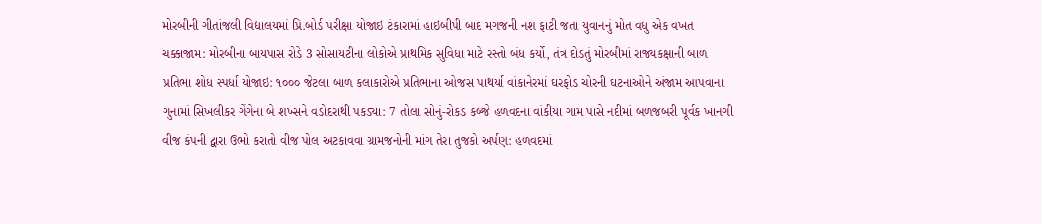મોરબીની ગીતાંજલી વિદ્યાલયમાં પ્રિ.બોર્ડ પરીક્ષા યોજાઇ ટંકારામાં હાઇબીપી બાદ મગજની નશ ફાટી જતા યુવાનનું મોત વધુ એક વખત ચક્કાજામ: મોરબીના બાયપાસ રોડે 3 સોસાયટીના લોકોએ પ્રાથમિક સુવિધા માટે રસ્તો બંધ કર્યો, તંત્ર દોડતું મોરબીમાં રાજ્યકક્ષાની બાળ પ્રતિભા શોધ સ્પર્ધા યોજાઇ: ૧૦૦૦ જેટલા બાળ કલાકારોએ પ્રતિભાના ઓજસ પાથર્યા વાંકાનેરમાં ઘરફોડ ચોરની ઘટનાઓને અંજામ આપવાના ગુનામાં સિખલીકર ગેંગેના બે શખ્સને વડોદરાથી પકડ્યા: 7 તોલા સોનું-રોકડ કબ્જે હળવદના વાંકીયા ગામ પાસે નદીમાં બળજબરી પૂર્વક ખાનગી વીજ કંપની દ્વારા ઉભો કરાતો વીજ પોલ અટકાવવા ગ્રામજનોની માંગ તેરા તુજકો અર્પણ: હળવદમાં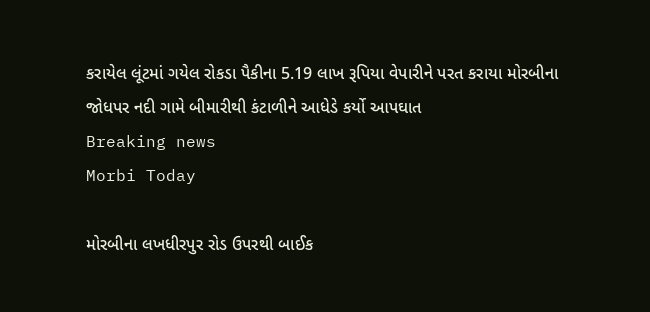કરાયેલ લૂંટમાં ગયેલ રોકડા પૈકીના 5.19 લાખ રૂપિયા વેપારીને પરત કરાયા મોરબીના જોધપર નદી ગામે બીમારીથી કંટાળીને આધેડે કર્યો આપઘાત
Breaking news
Morbi Today

મોરબીના લખધીરપુર રોડ ઉપરથી બાઈક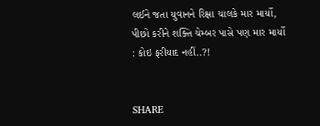લઈને જતા યુવાનને રિક્ષા ચાલકે માર માર્યો, પીછો કરીને શક્તિ ચેમ્બર પાસે પણ માર માર્યો : કોઇ ફરીયાદ નહીં..?!


SHARE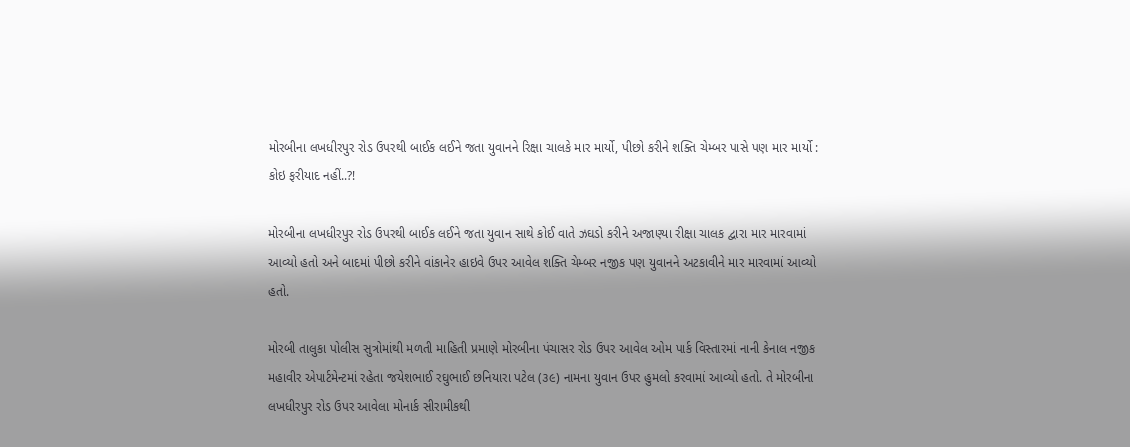મોરબીના લખધીરપુર રોડ ઉપરથી બાઈક લઈને જતા યુવાનને રિક્ષા ચાલકે માર માર્યો, પીછો કરીને શક્તિ ચેમ્બર પાસે પણ માર માર્યો : કોઇ ફરીયાદ નહીં..?!

મોરબીના લખધીરપુર રોડ ઉપરથી બાઈક લઈને જતા યુવાન સાથે કોઈ વાતે ઝઘડો કરીને અજાણ્યા રીક્ષા ચાલક દ્વારા માર મારવામાં આવ્યો હતો અને બાદમાં પીછો કરીને વાંકાનેર હાઇવે ઉપર આવેલ શક્તિ ચેમ્બર નજીક પણ યુવાનને અટકાવીને માર મારવામાં આવ્યો હતો.

મોરબી તાલુકા પોલીસ સુત્રોમાંથી મળતી માહિતી પ્રમાણે મોરબીના પંચાસર રોડ ઉપર આવેલ ઓમ પાર્ક વિસ્તારમાં નાની કેનાલ નજીક મહાવીર એપાર્ટમેન્ટમાં રહેતા જયેશભાઈ રઘુભાઈ છનિયારા પટેલ (૩૯) નામના યુવાન ઉપર હુમલો કરવામાં આવ્યો હતો. તે મોરબીના લખધીરપુર રોડ ઉપર આવેલા મોનાર્ક સીરામીકથી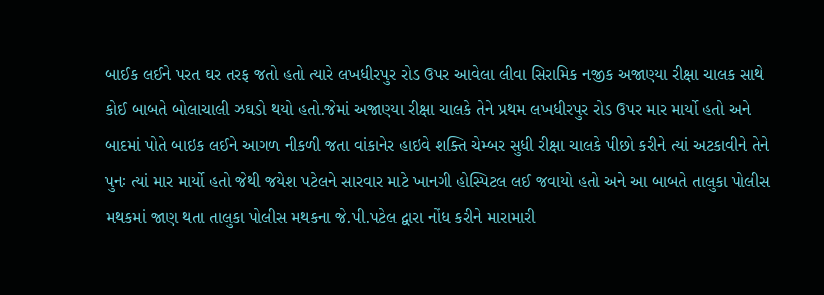બાઈક લઈને પરત ઘર તરફ જતો હતો ત્યારે લખધીરપુર રોડ ઉપર આવેલા લીવા સિરામિક નજીક અજાણ્યા રીક્ષા ચાલક સાથે કોઈ બાબતે બોલાચાલી ઝઘડો થયો હતો.જેમાં અજાણ્યા રીક્ષા ચાલકે તેને પ્રથમ લખધીરપુર રોડ ઉપર માર માર્યો હતો અને બાદમાં પોતે બાઇક લઈને આગળ નીકળી જતા વાંકાનેર હાઇવે શક્તિ ચેમ્બર સુધી રીક્ષા ચાલકે પીછો કરીને ત્યાં અટકાવીને તેને પુનઃ ત્યાં માર માર્યો હતો જેથી જયેશ પટેલને સારવાર માટે ખાનગી હોસ્પિટલ લઈ જવાયો હતો અને આ બાબતે તાલુકા પોલીસ મથકમાં જાણ થતા તાલુકા પોલીસ મથકના જે.પી.પટેલ દ્વારા નોંધ કરીને મારામારી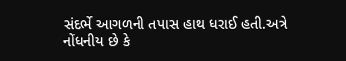સંદર્ભે આગળની તપાસ હાથ ધરાઈ હતી.અત્રે નોંધનીય છે કે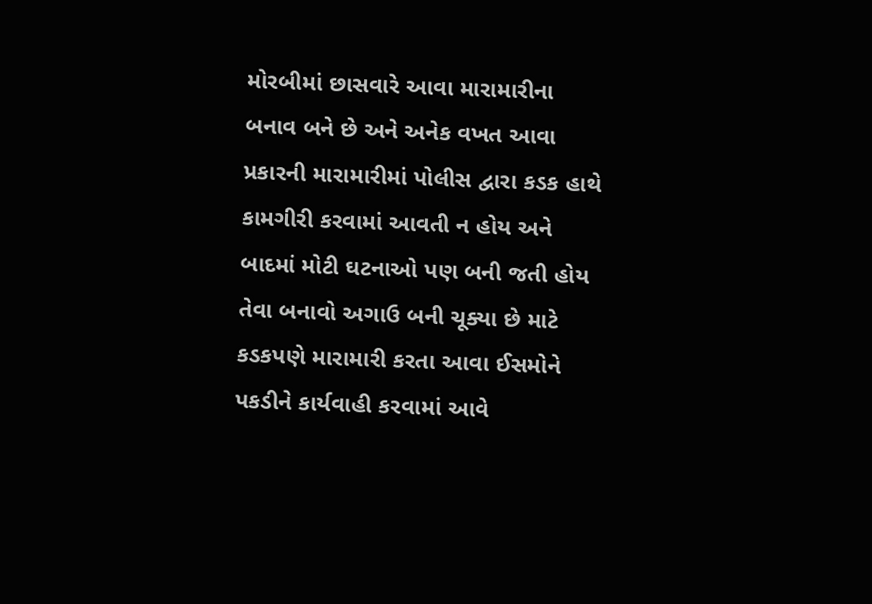મોરબીમાં છાસવારે આવા મારામારીના બનાવ બને છે અને અનેક વખત આવા પ્રકારની મારામારીમાં પોલીસ દ્વારા કડક હાથે કામગીરી કરવામાં આવતી ન હોય અને બાદમાં મોટી ઘટનાઓ પણ બની જતી હોય તેવા બનાવો અગાઉ બની ચૂક્યા છે માટે કડકપણે મારામારી કરતા આવા ઈસમોને પકડીને કાર્યવાહી કરવામાં આવે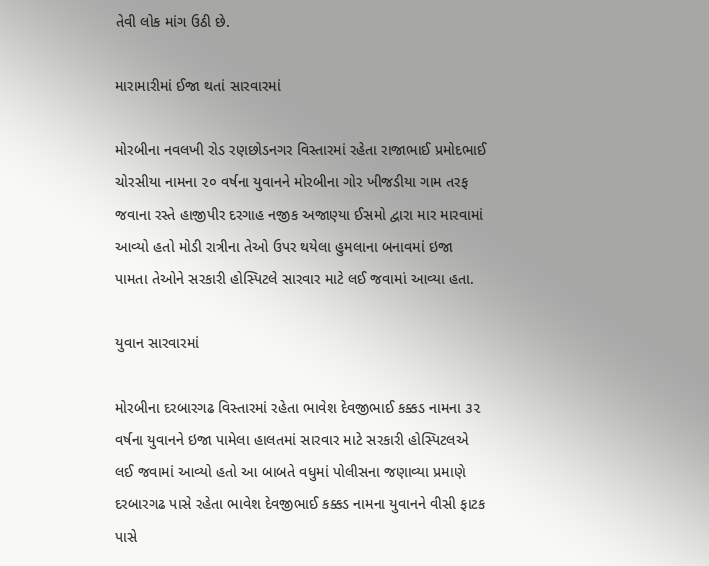તેવી લોક માંગ ઉઠી છે.

મારામારીમાં ઈજા થતાં સારવારમાં

મોરબીના નવલખી રોડ રણછોડનગર વિસ્તારમાં રહેતા રાજાભાઈ પ્રમોદભાઈ ચોરસીયા નામના ૨૦ વર્ષના યુવાનને મોરબીના ગોર ખીજડીયા ગામ તરફ જવાના રસ્તે હાજીપીર દરગાહ નજીક અજાણ્યા ઈસમો દ્વારા માર મારવામાં આવ્યો હતો મોડી રાત્રીના તેઓ ઉપર થયેલા હુમલાના બનાવમાં ઇજા પામતા તેઓને સરકારી હોસ્પિટલે સારવાર માટે લઈ જવામાં આવ્યા હતા.

યુવાન સારવારમાં

મોરબીના દરબારગઢ વિસ્તારમાં રહેતા ભાવેશ દેવજીભાઈ કક્કડ નામના ૩૨ વર્ષના યુવાનને ઇજા પામેલા હાલતમાં સારવાર માટે સરકારી હોસ્પિટલએ લઈ જવામાં આવ્યો હતો આ બાબતે વધુમાં પોલીસના જણાવ્યા પ્રમાણે દરબારગઢ પાસે રહેતા ભાવેશ દેવજીભાઈ કક્કડ નામના યુવાનને વીસી ફાટક પાસે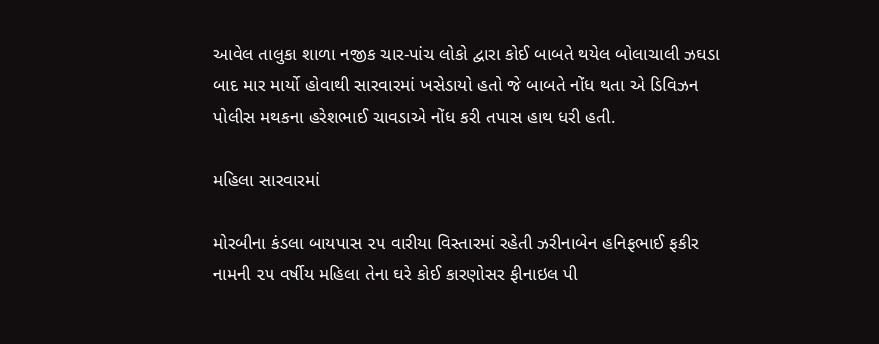આવેલ તાલુકા શાળા નજીક ચાર-પાંચ લોકો દ્વારા કોઈ બાબતે થયેલ બોલાચાલી ઝઘડા બાદ માર માર્યો હોવાથી સારવારમાં ખસેડાયો હતો જે બાબતે નોંધ થતા એ ડિવિઝન પોલીસ મથકના હરેશભાઈ ચાવડાએ નોંધ કરી તપાસ હાથ ધરી હતી.

મહિલા સારવારમાં

મોરબીના કંડલા બાયપાસ ૨૫ વારીયા વિસ્તારમાં રહેતી ઝરીનાબેન હનિફભાઈ ફકીર નામની ૨૫ વર્ષીય મહિલા તેના ઘરે કોઈ કારણોસર ફીનાઇલ પી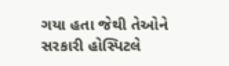ગયા હતા જેથી તેઓને સરકારી હોસ્પિટલે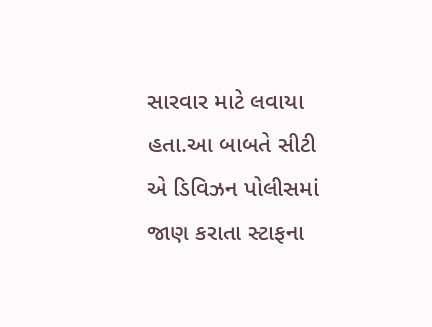સારવાર માટે લવાયા હતા.આ બાબતે સીટી એ ડિવિઝન પોલીસમાં જાણ કરાતા સ્ટાફના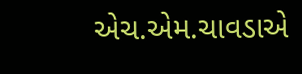એચ.એમ.ચાવડાએ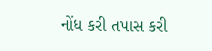નોંધ કરી તપાસ કરી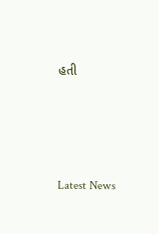હતી






Latest News